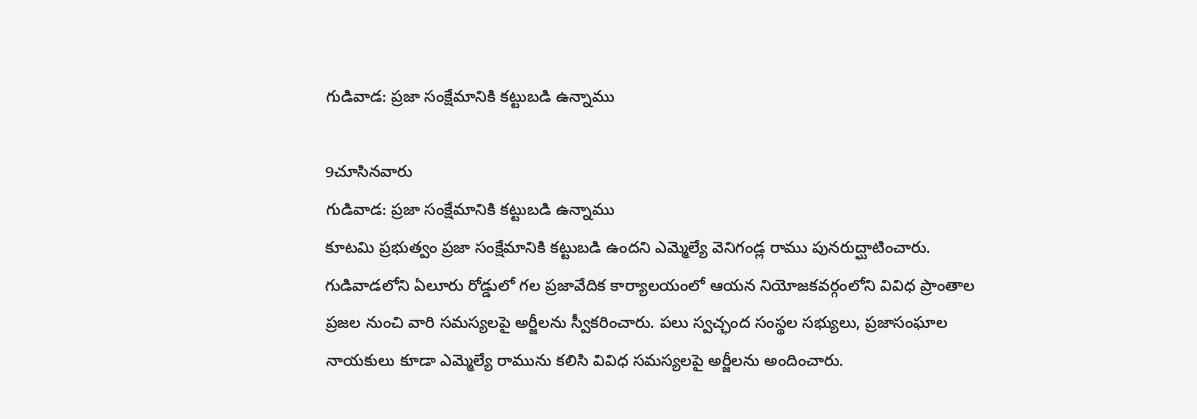గుడివాడ: ప్రజా సంక్షేమానికి కట్టుబడి ఉన్నాము

9చూసినవారు
గుడివాడ: ప్రజా సంక్షేమానికి కట్టుబడి ఉన్నాము
కూటమి ప్రభుత్వం ప్రజా సంక్షేమానికి కట్టుబడి ఉందని ఎమ్మెల్యే వెనిగండ్ల రాము పునరుద్ఘాటించారు. గుడివాడలోని ఏలూరు రోడ్డులో గల ప్రజావేదిక కార్యాలయంలో ఆయన నియోజకవర్గంలోని వివిధ ప్రాంతాల ప్రజల నుంచి వారి సమస్యలపై అర్జీలను స్వీకరించారు. పలు స్వచ్ఛంద సంస్థల సభ్యులు, ప్రజాసంఘాల నాయకులు కూడా ఎమ్మెల్యే రామును కలిసి వివిధ సమస్యలపై అర్జీలను అందించారు.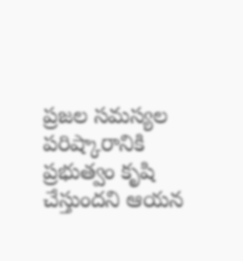ప్రజల సమస్యల పరిష్కారానికి ప్రభుత్వం కృషి చేస్తుందని ఆయన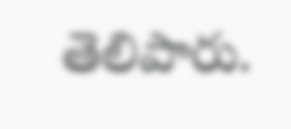తెలిపారు.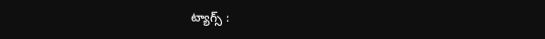ట్యాగ్స్ :